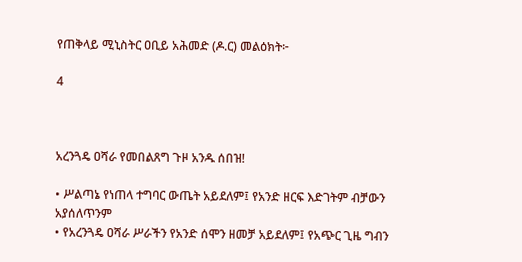የጠቅላይ ሚኒስትር ዐቢይ አሕመድ (ዶ.ር) መልዕክት፦

4



አረንጓዴ ዐሻራ የመበልጸግ ጉዞ አንዱ ሰበዝ!

• ሥልጣኔ የነጠላ ተግባር ውጤት አይደለም፤ የአንድ ዘርፍ እድገትም ብቻውን አያሰለጥንም
• የአረንጓዴ ዐሻራ ሥራችን የአንድ ሰሞን ዘመቻ አይደለም፤ የአጭር ጊዜ ግብን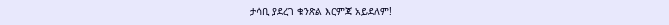ታሳቢ ያደረገ ቁንጽል እርምጃ አይደለም!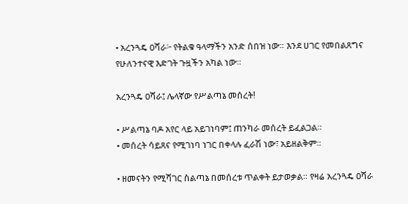• አረንጓዴ ዐሻራ፦ የትልቁ ዓላማችን አንድ ሰበዝ ነው። እንደ ሀገር የመበልጸግና የሁለንተናዊ እድገት ጉዟችን አካል ነው።

አረንጓዴ ዐሻራ፤ ሌላኛው የሥልጣኔ መሰረት!

• ሥልጣኔ ባዶ አየር ላይ አይገነባም፤ ጠንካራ መሰረት ይፈልጋል።
• መሰረት ሳይጸና የሚገነባ ነገር በቀላሉ ፈራሽ ነው፣ አይዘልቅም።

• ዘመናትን የሚሻገር ስልጣኔ በመሰረቱ ጥልቀት ይታወቃል። የዛሬ አረንጓዴ ዐሻራ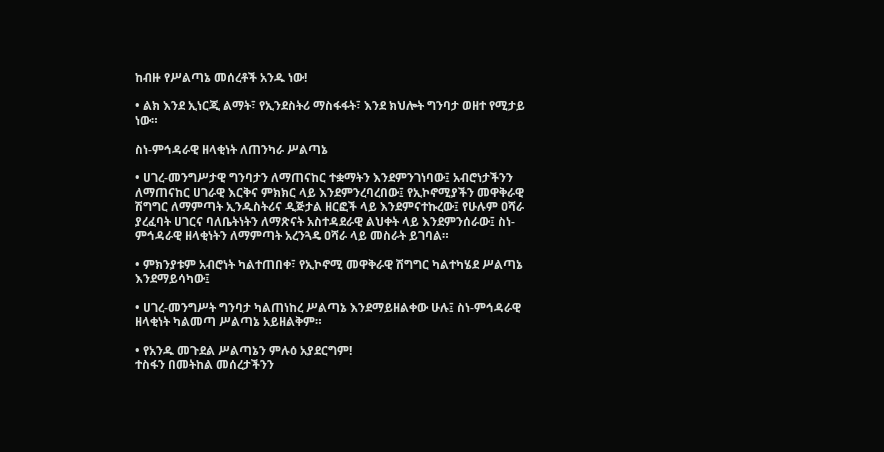ከብዙ የሥልጣኔ መሰረቶች አንዱ ነው!

• ልክ እንደ ኢነርጂ ልማት፣ የኢንደስትሪ ማስፋፋት፣ እንደ ክህሎት ግንባታ ወዘተ የሚታይ ነው።

ስነ-ምኅዳራዊ ዘላቂነት ለጠንካራ ሥልጣኔ

• ሀገረ-መንግሥታዊ ግንባታን ለማጠናከር ተቋማትን እንደምንገነባው፤ አብሮነታችንን ለማጠናከር ሀገራዊ እርቅና ምክክር ላይ እንደምንረባረበው፤ የኢኮኖሚያችን መዋቅራዊ ሽግግር ለማምጣት ኢንዱስትሪና ዲጅታል ዘርፎች ላይ እንደምናተኩረው፤ የሁሉም ዐሻራ ያረፈባት ሀገርና ባለቤትነትን ለማጽናት አስተዳደራዊ ልህቀት ላይ እንደምንሰራው፤ ስነ-ምኅዳራዊ ዘላቂነትን ለማምጣት አረንጓዴ ዐሻራ ላይ መስራት ይገባል።

• ምክንያቱም አብሮነት ካልተጠበቀ፣ የኢኮኖሚ መዋቅራዊ ሽግግር ካልተካሄደ ሥልጣኔ እንደማይሳካው፤

• ሀገረ-መንግሥት ግንባታ ካልጠነከረ ሥልጣኔ እንደማይዘልቀው ሁሉ፤ ስነ-ምኅዳራዊ ዘላቂነት ካልመጣ ሥልጣኔ አይዘልቅም።

• የአንዱ መጉደል ሥልጣኔን ምሉዕ አያደርግም!
ተስፋን በመትከል መሰረታችንን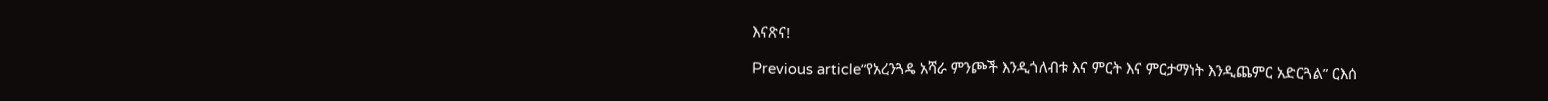እናጽና!

Previous article“የአረንጓዴ አሻራ ምንጮች እንዲጎለብቱ እና ምርት እና ምርታማነት እንዲጨምር አድርጓል” ርእሰ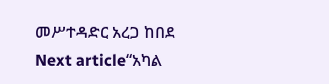መሥተዳድር አረጋ ከበደ
Next article“አካል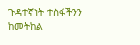ጉዳተኛነት ተስፋችንን ከመትከል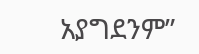አያግደንም”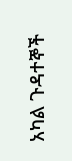አካል ጉዳተኞች